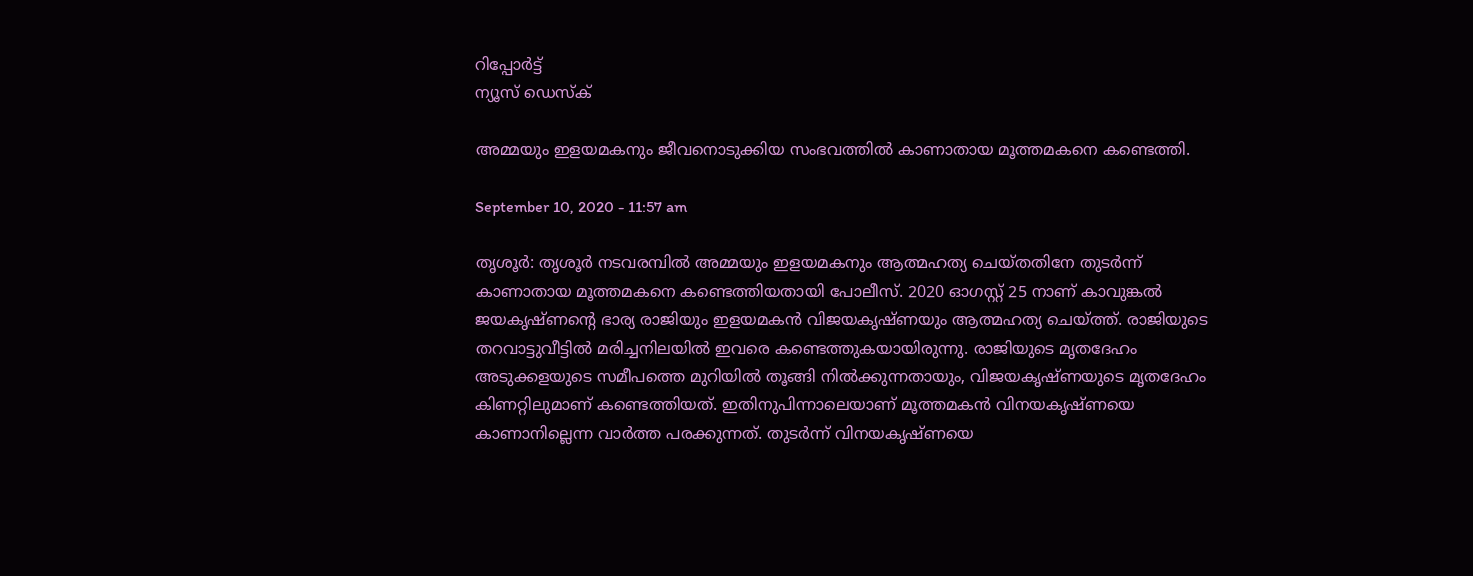റിപ്പോര്‍ട്ട്
ന്യൂസ് ഡെസ്ക്

അമ്മയും ഇളയമകനും ജീവനൊടുക്കിയ സംഭവത്തില്‍ കാണാതായ മൂത്തമകനെ കണ്ടെത്തി.

September 10, 2020 - 11:57 am

തൃശൂര്‍: തൃശൂര്‍ നടവരമ്പില്‍ അമ്മയും ഇളയമകനും ആത്മഹത്യ ചെയ്തതിനേ തുടര്‍ന്ന് കാണാതായ മൂത്തമകനെ കണ്ടെത്തിയതായി പോലീസ്. 2020 ഓഗസ്റ്റ് 25 നാണ് കാവുങ്കല്‍ ജയകൃഷ്ണന്‍റെ ഭാര്യ രാജിയും ഇളയമകന്‍ വിജയകൃഷ്ണയും ആത്മഹത്യ ചെയ്ത്ത്. രാജിയുടെ തറവാട്ടുവീട്ടില്‍ മരിച്ചനിലയില്‍ ഇവരെ കണ്ടെത്തുകയായിരുന്നു. രാജിയുടെ മൃതദേഹം അടുക്കളയുടെ സമീപത്തെ മുറിയില്‍ തൂങ്ങി നില്‍ക്കുന്നതായും, വിജയകൃഷ്ണയുടെ മൃതദേഹം കിണറ്റിലുമാണ് കണ്ടെത്തിയത്. ഇതിനുപിന്നാലെയാണ് മൂത്തമകന്‍ വിനയകൃഷ്ണയെ കാണാനില്ലെന്ന വാര്‍ത്ത പരക്കുന്നത്. തുടര്‍ന്ന് വിനയകൃഷ്ണയെ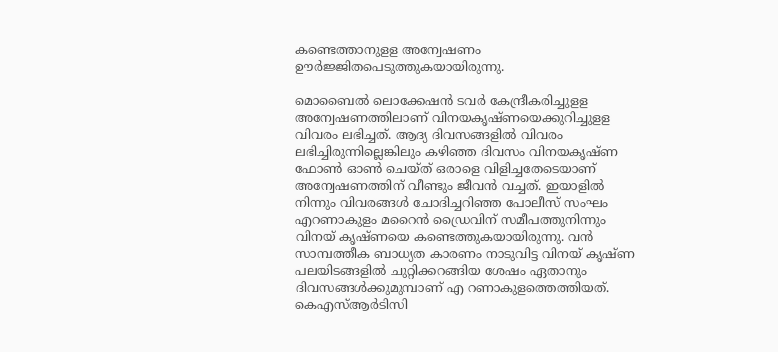കണ്ടെത്താനുളള അന്വേഷണം ഊര്‍ജ്ജിതപെടുത്തുകയായിരുന്നു.

മൊബൈല്‍ ലൊക്കേഷന്‍ ടവര്‍ കേന്ദ്രീകരിച്ചുളള അന്വേഷണത്തിലാണ് വിനയകൃഷ്ണയെക്കുറിച്ചുളള വിവരം ലഭിച്ചത്. ആദ്യ ദിവസങ്ങളില്‍ വിവരം ലഭിച്ചിരുന്നില്ലെങ്കിലും കഴിഞ്ഞ ദിവസം വിനയകൃഷ്ണ ഫോണ്‍ ഓണ്‍ ചെയ്ത് ഒരാളെ വിളിച്ചതേടെയാണ് അന്വേഷണത്തിന് വീണ്ടും ജീവന്‍ വച്ചത്. ഇയാളില്‍ നിന്നും വിവരങ്ങള്‍ ചോദിച്ചറിഞ്ഞ പോലീസ് സംഘം എറണാകുളം മറൈന്‍ ഡ്രൈവിന് സമീപത്തുനിന്നും വിനയ് കൃഷ്ണയെ കണ്ടെത്തുകയായിരുന്നു. വന്‍ സാമ്പത്തീക ബാധ്യത കാരണം നാടുവിട്ട വിനയ് കൃഷ്ണ പലയിടങ്ങളില്‍ ചുറ്റിക്കറങ്ങിയ ശേഷം ഏതാനും ദിവസങ്ങള്‍ക്കുമുമ്പാണ് എ റണാകുളത്തെത്തിയത്. കെഎസ്ആര്‍ടിസി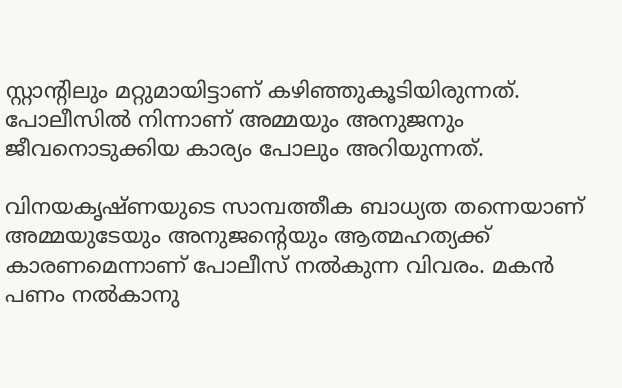സ്റ്റാന്‍റിലും മറ്റുമായിട്ടാണ് കഴിഞ്ഞുകൂടിയിരുന്നത്. പോലീസില്‍ നിന്നാണ് അമ്മയും അനുജനും ജീവനൊടുക്കിയ കാര്യം പോലും അറിയുന്നത്.

വിനയകൃഷ്ണയുടെ സാമ്പത്തീക ബാധ്യത തന്നെയാണ് അമ്മയുടേയും അനുജന്‍റെയും ആത്മഹത്യക്ക് കാരണമെന്നാണ് പോലീസ് നല്‍കുന്ന വിവരം. മകന്‍ പണം നല്‍കാനു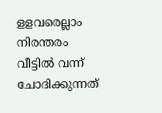ളളവരെല്ലാം നിരന്തരം വീട്ടില്‍ വന്ന് ചോദിക്കുന്നത്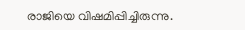രാജിയെ വിഷമിപ്പിച്ചിരുന്നു.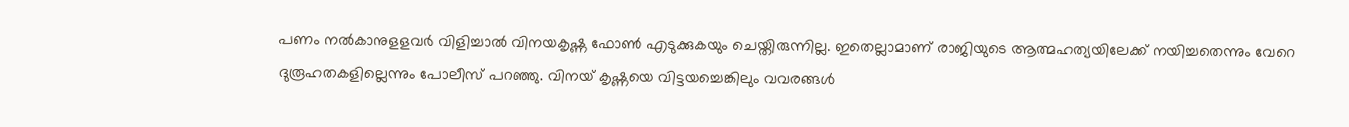പണം നല്‍കാനുളളവര്‍ വിളിച്ചാല്‍ വിനയകൃഷ്ണ ഫോണ്‍ എടുക്കുകയും ചെയ്തിരുന്നില്ല. ഇതെല്ലാമാണ് രാജിയുടെ ആത്മഹത്യയിലേക്ക് നയിച്ചതെന്നും വേറെ ദുരൂഹതകളില്ലെന്നും പോലീസ് പറഞ്ഞു. വിനയ് കൃഷ്ണയെ വിട്ടയച്ചെങ്കിലും വവരങ്ങള്‍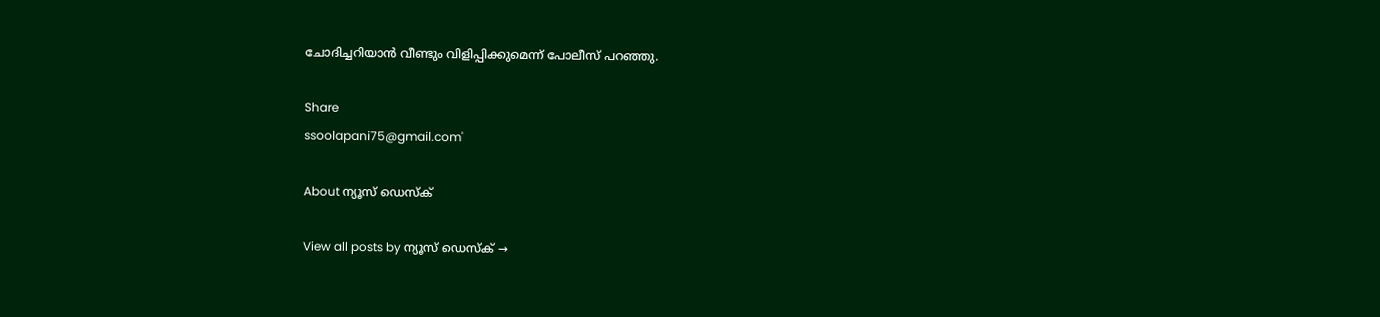ചോദിച്ചറിയാന്‍ വീണ്ടും വിളിപ്പിക്കുമെന്ന് പോലീസ് പറഞ്ഞു.

Share
ssoolapani75@gmail.com'

About ന്യൂസ് ഡെസ്ക്

View all posts by ന്യൂസ് ഡെസ്ക് →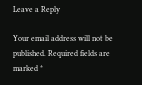Leave a Reply

Your email address will not be published. Required fields are marked *